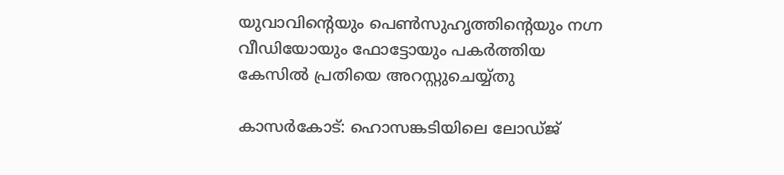യുവാവിന്‍റെയും പെണ്‍സുഹൃത്തിന്‍റെയും നഗ്ന വീഡിയോയും ഫോട്ടോയും പകര്‍ത്തിയ കേസില്‍ പ്രതിയെ അറസ്റ്റുചെയ്യ്തു

കാസര്‍കോട്: ഹൊസങ്കടിയിലെ ലോഡ്ജ്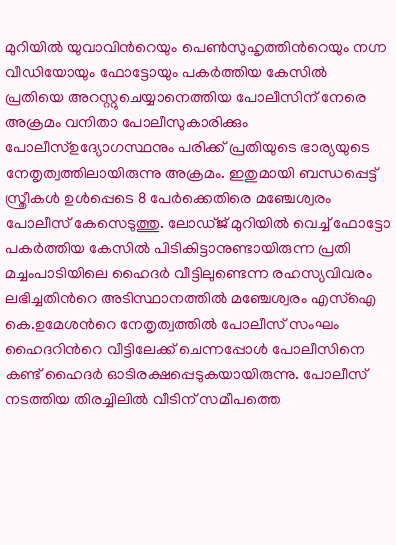മുറിയില്‍ യുവാവിന്‍റെയും പെണ്‍സുഹൃത്തിന്‍റെയും നഗ്ന വീഡിയോയും ഫോട്ടോയും പകര്‍ത്തിയ കേസില്‍
പ്രതിയെ അറസ്റ്റുചെയ്യാനെത്തിയ പോലീസിന് നേരെ അക്രമം വനിതാ പോലീസുകാരിക്കും പോലീസ്ഉദ്യോഗസ്ഥനും പരിക്ക് പ്രതിയുടെ ഭാര്യയുടെ നേതൃത്വത്തിലായിരുന്നു അക്രമം. ഇതുമായി ബന്ധപ്പെട്ട് സ്ത്രീകള്‍ ഉള്‍പ്പെടെ 8 പേര്‍ക്കെതിരെ മഞ്ചേശ്വരം പോലീസ് കേസെടുത്തു. ലോഡ്ജ് മുറിയില്‍ വെച്ച് ഫോട്ടോ പകര്‍ത്തിയ കേസില്‍ പിടികിട്ടാനുണ്ടായിരുന്ന പ്രതി മച്ചംപാടിയിലെ ഹൈദര്‍ വീട്ടിലുണ്ടെന്ന രഹസ്യവിവരം ലഭിച്ചതിന്‍റെ അടിസ്ഥാനത്തില്‍ മഞ്ചേശ്വരം എസ്ഐ കെ.ഉമേശന്‍റെ നേതൃത്വത്തില്‍ പോലീസ് സംഘം ഹൈദറിന്‍റെ വീട്ടിലേക്ക് ചെന്നപ്പോള്‍ പോലീസിനെ കണ്ട് ഹൈദര്‍ ഓടിരക്ഷപ്പെടുകയായിരുന്നു. പോലീസ് നടത്തിയ തിരച്ചിലില്‍ വീടിന് സമീപത്തെ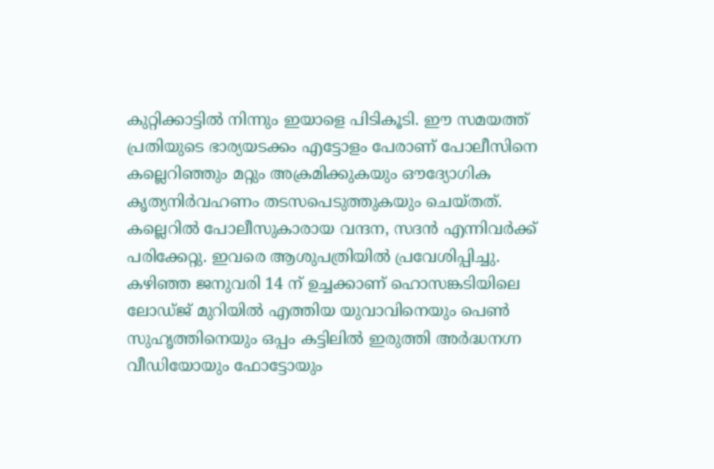കുറ്റിക്കാട്ടില്‍ നിന്നും ഇയാളെ പിടികൂടി. ഈ സമയത്ത് പ്രതിയുടെ ഭാര്യയടക്കം എട്ടോളം പേരാണ് പോലീസിനെ കല്ലെറിഞ്ഞും മറ്റും അക്രമിക്കുകയും ഔദ്യോഗിക കൃത്യനിര്‍വഹണം തടസപെടുത്തുകയും ചെയ്തത്. കല്ലെറില്‍ പോലീസുകാരായ വന്ദന, സദന്‍ എന്നിവര്‍ക്ക് പരിക്കേറ്റു. ഇവരെ ആശുപത്രിയില്‍ പ്രവേശിപ്പിച്ചു. കഴിഞ്ഞ ജനുവരി 14 ന് ഉച്ചക്കാണ് ഹൊസങ്കടിയിലെ ലോഡ്ജ് മുറിയില്‍ എത്തിയ യുവാവിനെയും പെണ്‍ സുഹൃത്തിനെയും ഒപ്പം കട്ടിലില്‍ ഇരുത്തി അര്‍ദ്ധനഗ്ന വീഡിയോയും ഫോട്ടോയും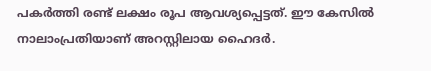പകര്‍ത്തി രണ്ട് ലക്ഷം രൂപ ആവശ്യപ്പെട്ടത്. ഈ കേസില്‍ നാലാംപ്രതിയാണ് അറസ്റ്റിലായ ഹൈദര്‍.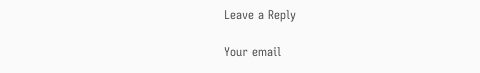Leave a Reply

Your email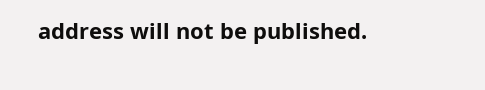address will not be published.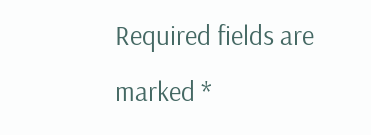Required fields are marked *